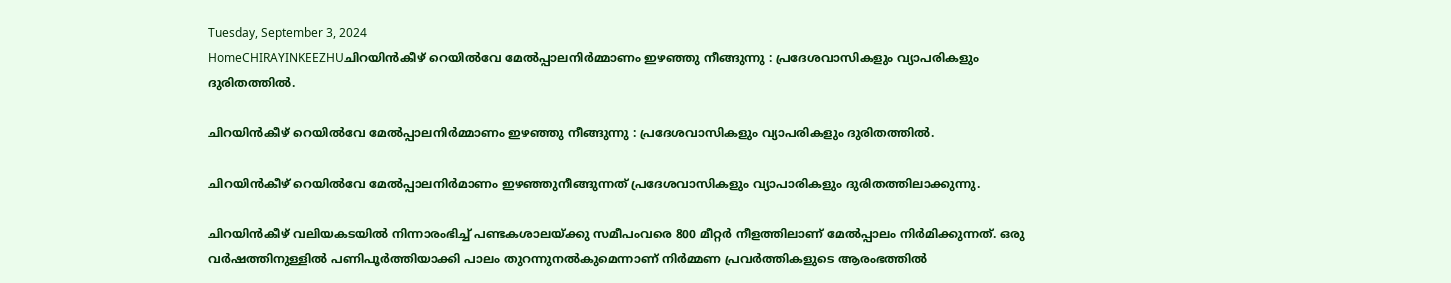Tuesday, September 3, 2024
HomeCHIRAYINKEEZHUചിറയിൻകീഴ് റെയിൽവേ മേൽപ്പാലനിർമ്മാണം ഇഴഞ്ഞു നീങ്ങുന്നു : പ്രദേശവാസികളും വ്യാപരികളും ദുരിതത്തിൽ.

ചിറയിൻകീഴ് റെയിൽവേ മേൽപ്പാലനിർമ്മാണം ഇഴഞ്ഞു നീങ്ങുന്നു : പ്രദേശവാസികളും വ്യാപരികളും ദുരിതത്തിൽ.

ചിറയിൻകീഴ് റെയിൽവേ മേൽപ്പാലനിർമാണം ഇഴഞ്ഞുനീങ്ങുന്നത് പ്രദേശവാസികളും വ്യാപാരികളും ദുരിതത്തിലാക്കുന്നു.

ചിറയിൻകീഴ് വലിയകടയിൽ നിന്നാരംഭിച്ച് പണ്ടകശാലയ്ക്കു സമീപംവരെ 800 മീറ്റർ നീളത്തിലാണ് മേൽപ്പാലം നിർമിക്കുന്നത്. ഒരു വർഷത്തിനുള്ളിൽ പണിപൂർത്തിയാക്കി പാലം തുറന്നുനൽകുമെന്നാണ് നിർമ്മണ പ്രവർത്തികളുടെ ആരംഭത്തിൽ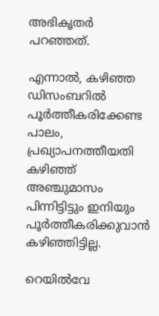അഭികൃതർ പറഞ്ഞത്.

എന്നാൽ, കഴിഞ്ഞ ഡിസംബറിൽ പൂർത്തീകരിക്കേണ്ട പാലം, പ്രഖ്യാപനത്തീയതി കഴിഞ്ഞ് അഞ്ചുമാസം പിന്നിട്ടിട്ടും ഇനിയും പൂർത്തീകരിക്കുവാൻ കഴിഞ്ഞിട്ടില്ല.

റെയിൽവേ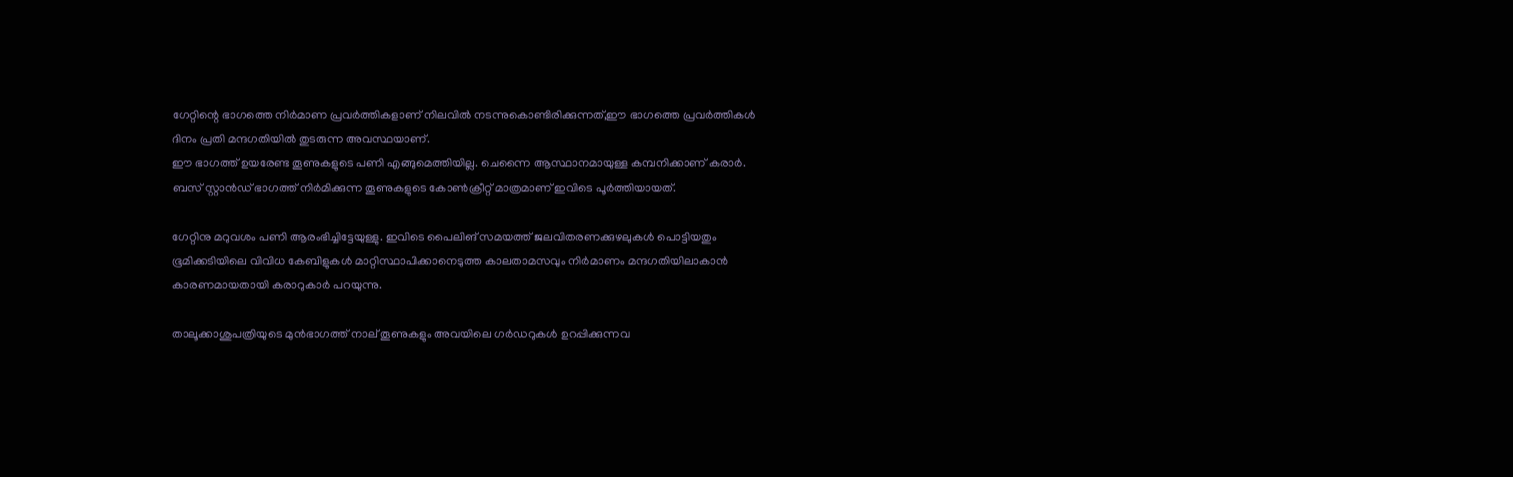ഗേറ്റിന്റെ ഭാഗത്തെ നിർമാണ പ്രവർത്തികളാണ് നിലവിൽ നടന്നുകൊണ്ടിരിക്കുന്നത്,ഈ ഭാഗത്തെ പ്രവർത്തികൾ ദിനം പ്രതി മന്ദഗതിയിൽ തുടരുന്ന അവസ്ഥയാണ്.
ഈ ഭാഗത്ത് ഉയരേണ്ട തൂണുകളുടെ പണി എങ്ങുമെത്തിയില്ല. ചെന്നൈ ആസ്ഥാനമായുള്ള കമ്പനിക്കാണ് കരാർ. ബസ് സ്റ്റാൻഡ്‌ ഭാഗത്ത് നിർമിക്കുന്ന തൂണുകളുടെ കോൺക്രീറ്റ് മാത്രമാണ് ഇവിടെ പൂർത്തിയായത്.

ഗേറ്റിനു മറുവശം പണി ആരംഭിച്ചിട്ടേയുള്ളു. ഇവിടെ പൈലിങ് സമയത്ത് ജലവിതരണക്കുഴലുകൾ പൊട്ടിയതും ഭൂമിക്കടിയിലെ വിവിധ കേബിളുകൾ മാറ്റിസ്ഥാപിക്കാനെടുത്ത കാലതാമസവും നിർമാണം മന്ദഗതിയിലാകാൻ കാരണമായതായി കരാറുകാർ പറയുന്നു.

താലൂക്കാശുപത്രിയുടെ മുൻഭാഗത്ത് നാല് തൂണുകളും അവയിലെ ഗർഡറുകൾ ഉറപ്പിക്കുന്നവ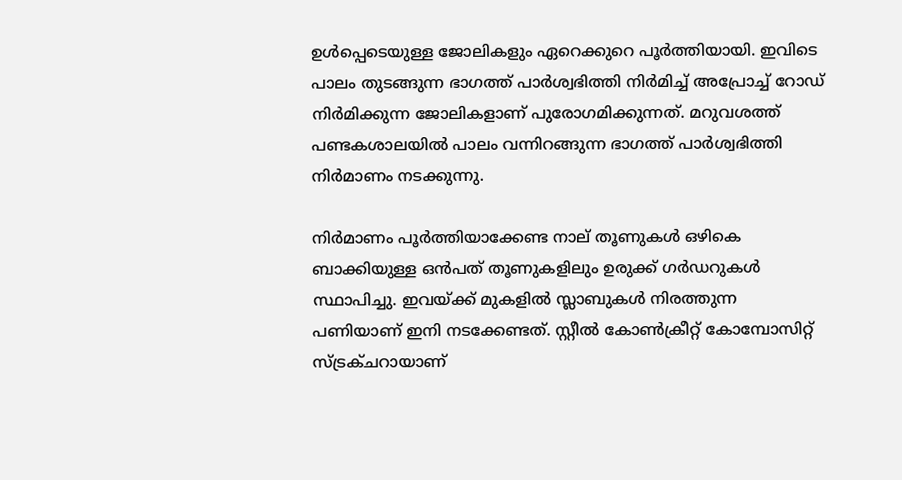ഉൾപ്പെടെയുള്ള ജോലികളും ഏറെക്കുറെ പൂർത്തിയായി. ഇവിടെ പാലം തുടങ്ങുന്ന ഭാഗത്ത് പാർശ്വഭിത്തി നിർമിച്ച് അപ്രോച്ച് റോഡ് നിർമിക്കുന്ന ജോലികളാണ് പുരോഗമിക്കുന്നത്. മറുവശത്ത് പണ്ടകശാലയിൽ പാലം വന്നിറങ്ങുന്ന ഭാഗത്ത് പാർശ്വഭിത്തി നിർമാണം നടക്കുന്നു.

നിർമാണം പൂർത്തിയാക്കേണ്ട നാല് തൂണുകൾ ഒഴികെ ബാക്കിയുള്ള ഒൻപത് തൂണുകളിലും ഉരുക്ക് ഗർഡറുകൾ സ്ഥാപിച്ചു. ഇവയ്ക്ക് മുകളിൽ സ്ലാബുകൾ നിരത്തുന്ന പണിയാണ് ഇനി നടക്കേണ്ടത്. സ്റ്റീൽ കോൺക്രീറ്റ് കോമ്പോസിറ്റ് സ്‌ട്രക്ചറായാണ്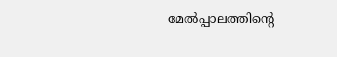മേൽപ്പാലത്തിന്റെ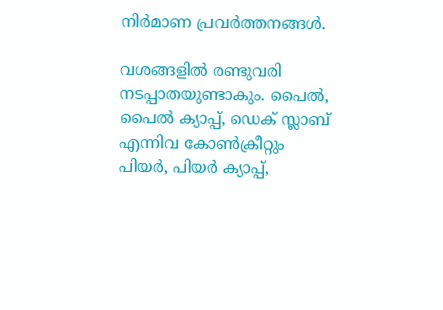നിർമാണ പ്രവർത്തനങ്ങൾ.

വശങ്ങളിൽ രണ്ടുവരി നടപ്പാതയുണ്ടാകും. പൈൽ, പൈൽ ക്യാപ്പ്, ഡെക് സ്ലാബ് എന്നിവ കോൺക്രീറ്റും പിയർ, പിയർ ക്യാപ്പ്,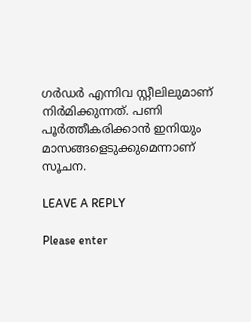ഗർഡർ എന്നിവ സ്റ്റീലിലുമാണ് നിർമിക്കുന്നത്. പണി പൂർത്തീകരിക്കാൻ ഇനിയും മാസങ്ങളെടുക്കുമെന്നാണ് സൂചന.

LEAVE A REPLY

Please enter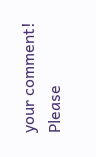your comment!
Please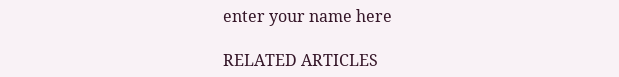enter your name here

RELATED ARTICLES